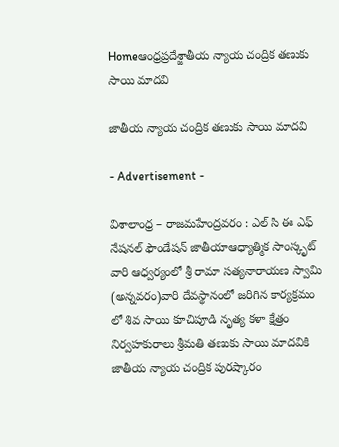Homeఆంధ్రప్రదేశ్జాతీయ న్యాయ చంద్రిక తణుకు సాయి మాదవి

జాతీయ న్యాయ చంద్రిక తణుకు సాయి మాదవి

- Advertisement -

విశాలాంధ్ర – రాజమహేంద్రవరం : ఎల్ సి ఈ ఎఫ్ నేషనల్ ఫౌండేషన్ జాతీయాఆధ్యాత్మిక సాంస్కృట్ వారి ఆధ్వర్యంలో శ్రీ రామా సత్యనారాయణ స్వామి (అన్నవరం)వారి దేవస్థానంలో జరిగిన కార్యక్రమం లో శివ సాయి కూచిపూడి నృత్య కళా క్షేత్రం నిర్వహకురాలు శ్రీమతి తణుకు సాయి మాదవికి జాతీయ న్యాయ చంద్రిక పురష్కారం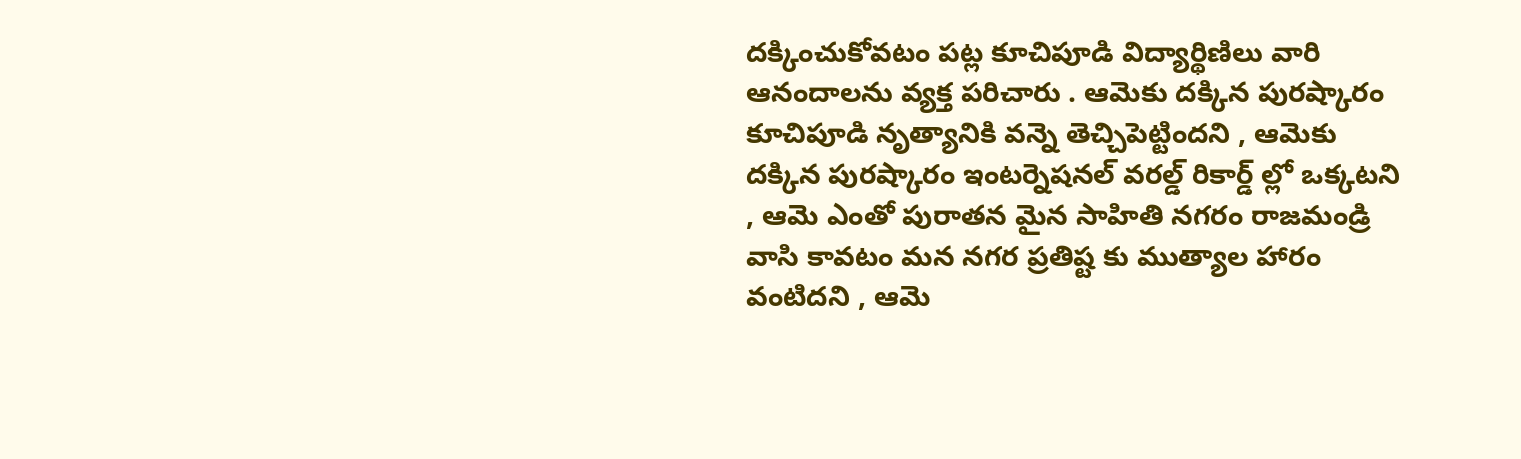దక్కించుకోవటం పట్ల కూచిపూడి విద్యార్థిణిలు వారి ఆనందాలను వ్యక్త పరిచారు . ఆమెకు దక్కిన పురష్కారం కూచిపూడి నృత్యానికి వన్నె తెచ్చిపెట్టిందని , ఆమెకు దక్కిన పురష్కారం ఇంటర్నెషనల్ వరల్డ్ రికార్డ్ ల్లో ఒక్కటని , ఆమె ఎంతో పురాతన మైన సాహితి నగరం రాజమండ్రి వాసి కావటం మన నగర ప్రతిష్ట కు ముత్యాల హారం వంటిదని , ఆమె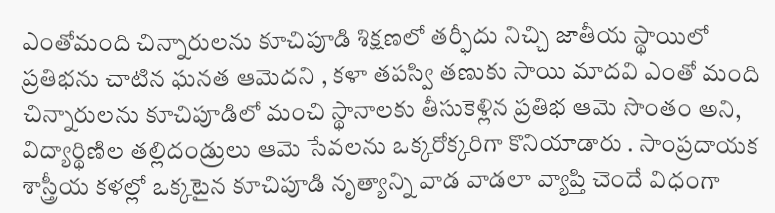ఎంతోమంది చిన్నారులను కూచిపూడి శిక్షణలో తర్ఫీదు నిచ్చి జాతీయ స్థాయిలో ప్రతిభను చాటిన ఘనత ఆమెదని , కళా తపస్వి తణుకు సాయి మాదవి ఎంతో మంది చిన్నారులను కూచిపూడిలో మంచి స్థానాలకు తీసుకెళ్లిన ప్రతిభ ఆమె సొంతం అని, విద్యార్థిణిల తల్లిదండ్రులు ఆమె సేవలను ఒక్కరోక్కరిగా కొనియాడారు . సాంప్రదాయక శాస్త్రీయ కళల్లో ఒక్కటైన కూచిపూడి నృత్యాన్ని వాడ వాడలా వ్యాప్తి చెందే విధంగా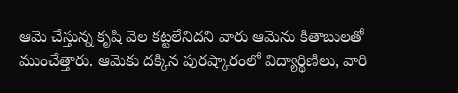ఆమె చేస్తున్న కృషి వెల కట్టలేనిదని వారు ఆమెను కితాబులతో ముంచేత్తారు. ఆమెకు దక్కిన పురష్కారంలో విద్యార్థిణిలు, వారి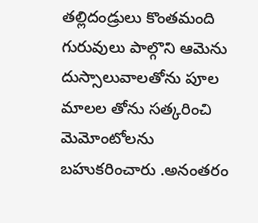తల్లిదండ్రులు కొంతమంది గురువులు పాల్గొని ఆమెను దుస్సాలువాలతోను పూల మాలల తోను సత్కరించి మెమోంటోలను బహుకరించారు .అనంతరం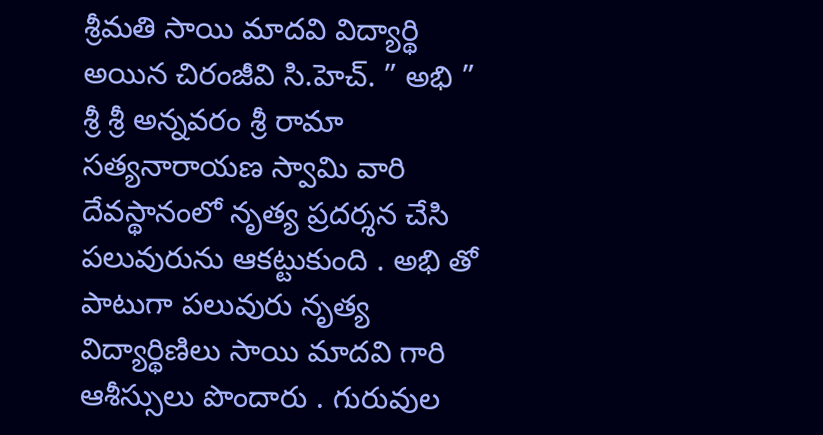శ్రీమతి సాయి మాదవి విద్యార్థి అయిన చిరంజీవి సి.హెచ్. ” అభి ” శ్రీ శ్రీ అన్నవరం శ్రీ రామా సత్యనారాయణ స్వామి వారి దేవస్థానంలో నృత్య ప్రదర్శన చేసి పలువురును ఆకట్టుకుంది . అభి తో పాటుగా పలువురు నృత్య విద్యార్థిణిలు సాయి మాదవి గారి ఆశీస్సులు పొందారు . గురువుల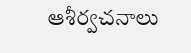ఆశీర్వచనాలు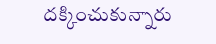దక్కించుకున్నారు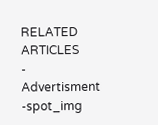RELATED ARTICLES
- Advertisment -spot_img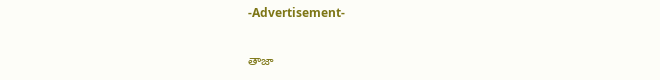-Advertisement-

తాజా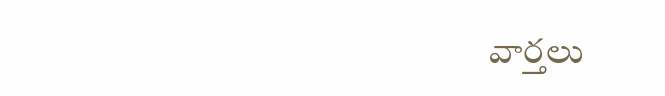వార్తలు